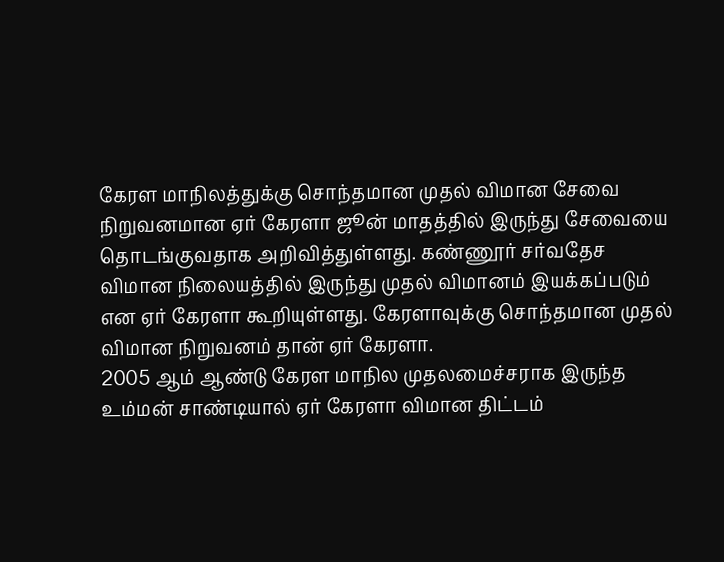கேரள மாநிலத்துக்கு சொந்தமான முதல் விமான சேவை நிறுவனமான ஏர் கேரளா ஜூன் மாதத்தில் இருந்து சேவையை தொடங்குவதாக அறிவித்துள்ளது. கண்ணூர் சர்வதேச விமான நிலையத்தில் இருந்து முதல் விமானம் இயக்கப்படும் என ஏர் கேரளா கூறியுள்ளது. கேரளாவுக்கு சொந்தமான முதல் விமான நிறுவனம் தான் ஏர் கேரளா.
2005 ஆம் ஆண்டு கேரள மாநில முதலமைச்சராக இருந்த உம்மன் சாண்டியால் ஏர் கேரளா விமான திட்டம்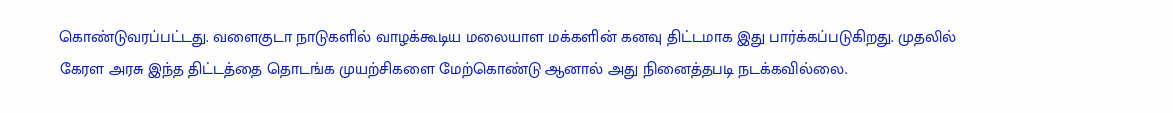கொண்டுவரப்பட்டது. வளைகுடா நாடுகளில் வாழக்கூடிய மலையாள மக்களின் கனவு திட்டமாக இது பார்க்கப்படுகிறது. முதலில் கேரள அரசு இந்த திட்டத்தை தொடங்க முயற்சிகளை மேற்கொண்டு ஆனால் அது நினைத்தபடி நடக்கவில்லை.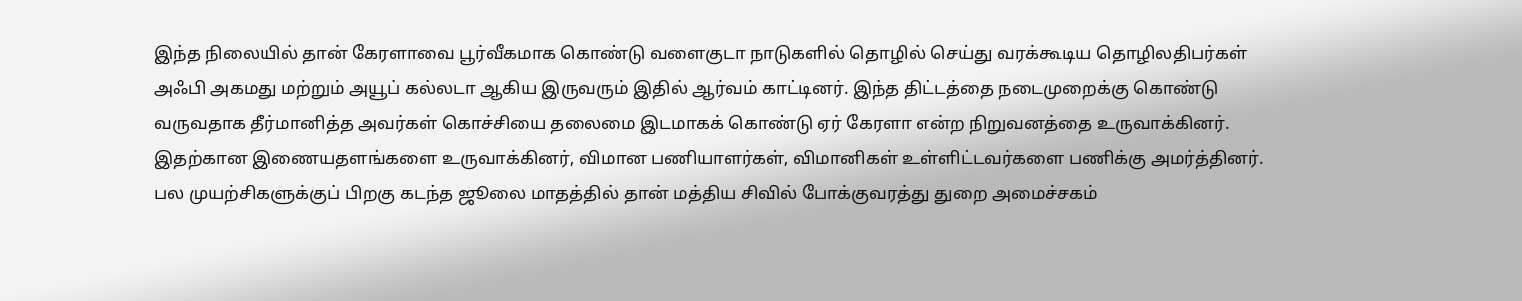இந்த நிலையில் தான் கேரளாவை பூர்வீகமாக கொண்டு வளைகுடா நாடுகளில் தொழில் செய்து வரக்கூடிய தொழிலதிபர்கள் அஃபி அகமது மற்றும் அயூப் கல்லடா ஆகிய இருவரும் இதில் ஆர்வம் காட்டினர். இந்த திட்டத்தை நடைமுறைக்கு கொண்டு வருவதாக தீர்மானித்த அவர்கள் கொச்சியை தலைமை இடமாகக் கொண்டு ஏர் கேரளா என்ற நிறுவனத்தை உருவாக்கினர். இதற்கான இணையதளங்களை உருவாக்கினர், விமான பணியாளர்கள், விமானிகள் உள்ளிட்டவர்களை பணிக்கு அமர்த்தினர்.
பல முயற்சிகளுக்குப் பிறகு கடந்த ஜூலை மாதத்தில் தான் மத்திய சிவில் போக்குவரத்து துறை அமைச்சகம்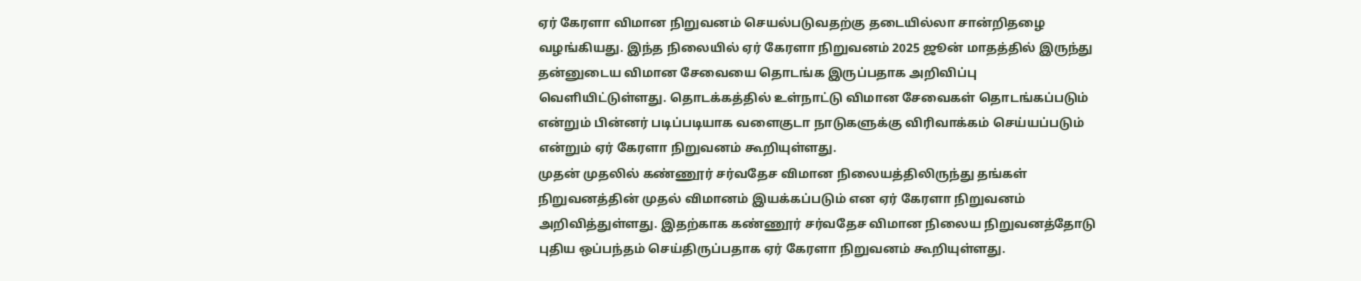ஏர் கேரளா விமான நிறுவனம் செயல்படுவதற்கு தடையில்லா சான்றிதழை வழங்கியது. இந்த நிலையில் ஏர் கேரளா நிறுவனம் 2025 ஜூன் மாதத்தில் இருந்து தன்னுடைய விமான சேவையை தொடங்க இருப்பதாக அறிவிப்பு வெளியிட்டுள்ளது. தொடக்கத்தில் உள்நாட்டு விமான சேவைகள் தொடங்கப்படும் என்றும் பின்னர் படிப்படியாக வளைகுடா நாடுகளுக்கு விரிவாக்கம் செய்யப்படும் என்றும் ஏர் கேரளா நிறுவனம் கூறியுள்ளது.
முதன் முதலில் கண்ணூர் சர்வதேச விமான நிலையத்திலிருந்து தங்கள் நிறுவனத்தின் முதல் விமானம் இயக்கப்படும் என ஏர் கேரளா நிறுவனம் அறிவித்துள்ளது. இதற்காக கண்ணூர் சர்வதேச விமான நிலைய நிறுவனத்தோடு புதிய ஒப்பந்தம் செய்திருப்பதாக ஏர் கேரளா நிறுவனம் கூறியுள்ளது.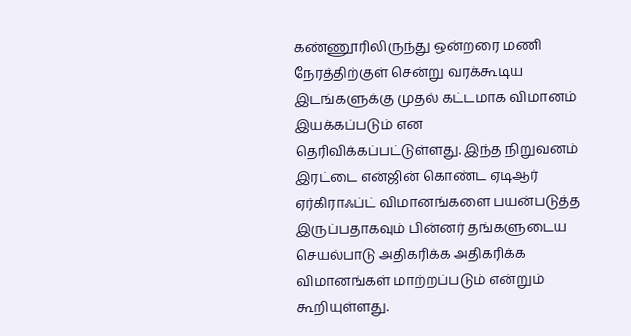கண்ணூரிலிருந்து ஒன்றரை மணி நேரத்திற்குள் சென்று வரக்கூடிய இடங்களுக்கு முதல் கட்டமாக விமானம் இயக்கப்படும் என தெரிவிக்கப்பட்டுள்ளது. இந்த நிறுவனம் இரட்டை என்ஜின் கொண்ட ஏடிஆர் ஏர்கிராஃப்ட் விமானங்களை பயன்படுத்த இருப்பதாகவும் பின்னர் தங்களுடைய செயல்பாடு அதிகரிக்க அதிகரிக்க விமானங்கள் மாற்றப்படும் என்றும் கூறியுள்ளது.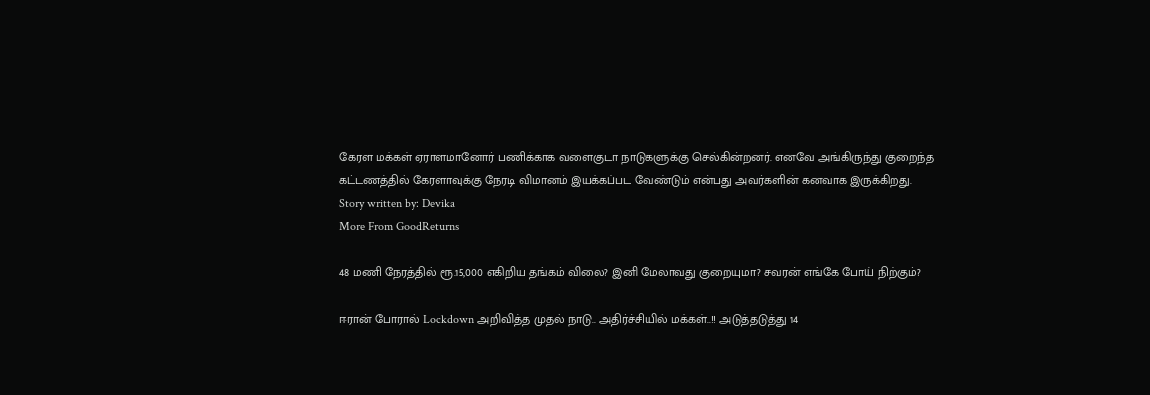கேரள மக்கள் ஏராளமானோர் பணிக்காக வளைகுடா நாடுகளுக்கு செல்கின்றனர். எனவே அங்கிருந்து குறைந்த கட்டணத்தில் கேரளாவுக்கு நேரடி விமானம் இயக்கப்பட வேண்டும் என்பது அவர்களின் கனவாக இருக்கிறது.
Story written by: Devika
More From GoodReturns

48 மணி நேரத்தில் ரூ.15,000 எகிறிய தங்கம் விலை? இனி மேலாவது குறையுமா? சவரன் எங்கே போய் நிற்கும்?

ஈரான் போரால் Lockdown அறிவித்த முதல் நாடு.. அதிர்ச்சியில் மக்கள்..!! அடுத்தடுத்து 14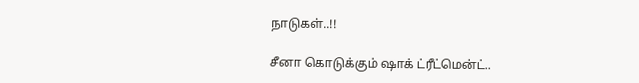நாடுகள்..!!

சீனா கொடுக்கும் ஷாக் ட்ரீட்மென்ட்..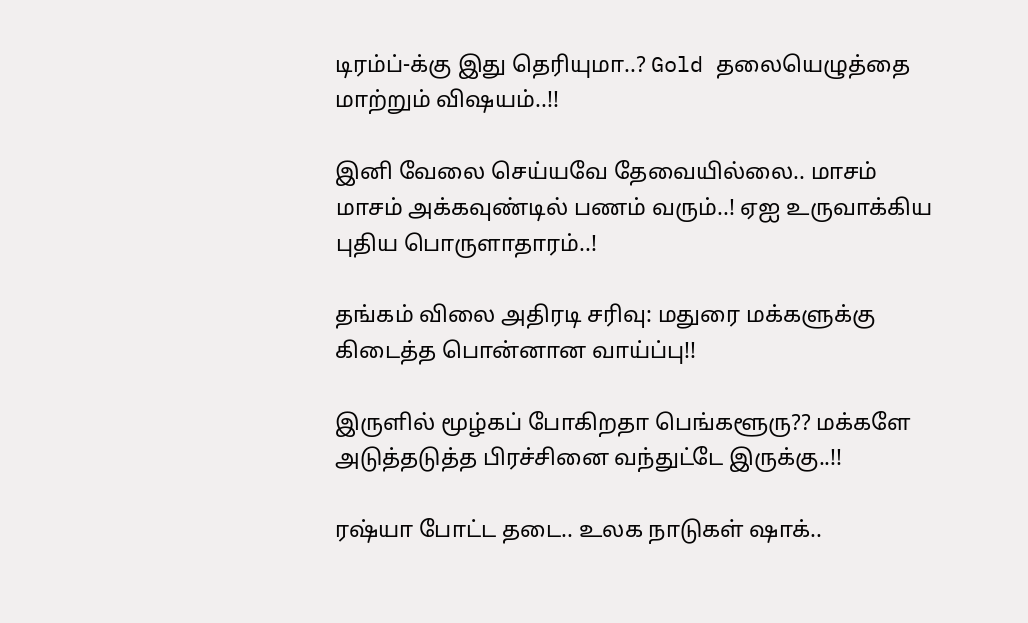டிரம்ப்-க்கு இது தெரியுமா..? Gold தலையெழுத்தை மாற்றும் விஷயம்..!!

இனி வேலை செய்யவே தேவையில்லை.. மாசம் மாசம் அக்கவுண்டில் பணம் வரும்..! ஏஐ உருவாக்கிய புதிய பொருளாதாரம்..!

தங்கம் விலை அதிரடி சரிவு: மதுரை மக்களுக்கு கிடைத்த பொன்னான வாய்ப்பு!!

இருளில் மூழ்கப் போகிறதா பெங்களூரு?? மக்களே அடுத்தடுத்த பிரச்சினை வந்துட்டே இருக்கு..!!

ரஷ்யா போட்ட தடை.. உலக நாடுகள் ஷாக்..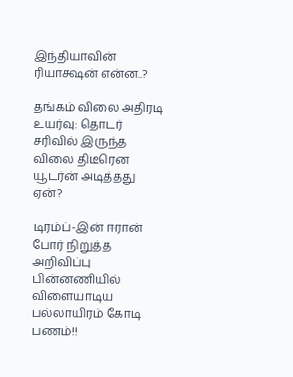இந்தியாவின் ரியாக்ஷன் என்ன..?

தங்கம் விலை அதிரடி உயர்வு: தொடர் சரிவில் இருந்த விலை திடீரென யூடர்ன் அடித்தது ஏன்?

டிரம்ப்-இன் ஈரான் போர் நிறுத்த அறிவிப்பு பின்னணியில் விளையாடிய பல்லாயிரம் கோடி பணம்!!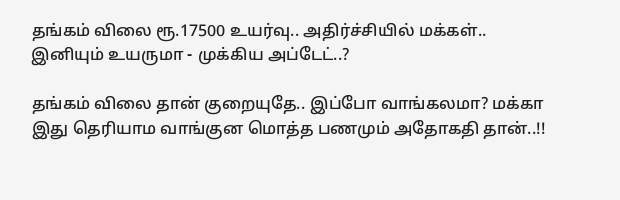தங்கம் விலை ரூ.17500 உயர்வு.. அதிர்ச்சியில் மக்கள்.. இனியும் உயருமா - முக்கிய அப்டேட்..?

தங்கம் விலை தான் குறையுதே.. இப்போ வாங்கலமா? மக்கா இது தெரியாம வாங்குன மொத்த பணமும் அதோகதி தான்..!!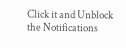Click it and Unblock the Notifications